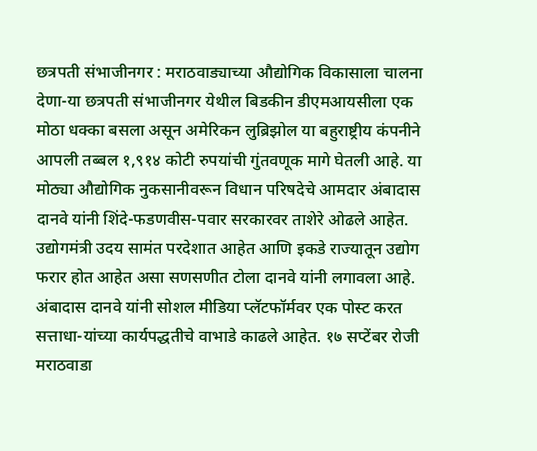छत्रपती संभाजीनगर : मराठवाड्याच्या औद्योगिक विकासाला चालना देणा-या छत्रपती संभाजीनगर येथील बिडकीन डीएमआयसीला एक मोठा धक्का बसला असून अमेरिकन लुब्रिझोल या बहुराष्ट्रीय कंपनीने आपली तब्बल १,९१४ कोटी रुपयांची गुंतवणूक मागे घेतली आहे. या मोठ्या औद्योगिक नुकसानीवरून विधान परिषदेचे आमदार अंबादास दानवे यांनी शिंदे-फडणवीस-पवार सरकारवर ताशेरे ओढले आहेत. उद्योगमंत्री उदय सामंत परदेशात आहेत आणि इकडे राज्यातून उद्योग फरार होत आहेत असा सणसणीत टोला दानवे यांनी लगावला आहे.
अंबादास दानवे यांनी सोशल मीडिया प्लॅटफॉर्मवर एक पोस्ट करत सत्ताधा-यांच्या कार्यपद्धतीचे वाभाडे काढले आहेत. १७ सप्टेंबर रोजी मराठवाडा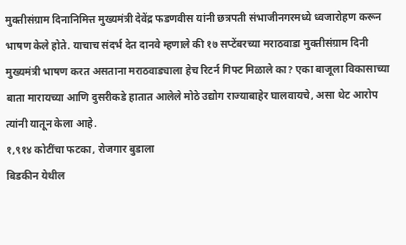मुक्तीसंग्राम दिनानिमित्त मुख्यमंत्री देवेंद्र फडणवीस यांनी छत्रपती संभाजीनगरमध्ये ध्वजारोहण करून भाषण केले होते. याचाच संदर्भ देत दानवे म्हणाले की १७ सप्टेंबरच्या मराठवाडा मुक्तीसंग्राम दिनी मुख्यमंत्री भाषण करत असताना मराठवाड्याला हेच रिटर्न गिफ्ट मिळाले का? एका बाजूला विकासाच्या बाता मारायच्या आणि दुसरीकडे हातात आलेले मोठे उद्योग राज्याबाहेर घालवायचे, असा थेट आरोप त्यांनी यातून केला आहे.
१,९१४ कोटींचा फटका, रोजगार बुडाला
बिडकीन येथील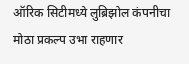ऑरिक सिटीमध्ये लुब्रिझोल कंपनीचा मोठा प्रकल्प उभा राहणार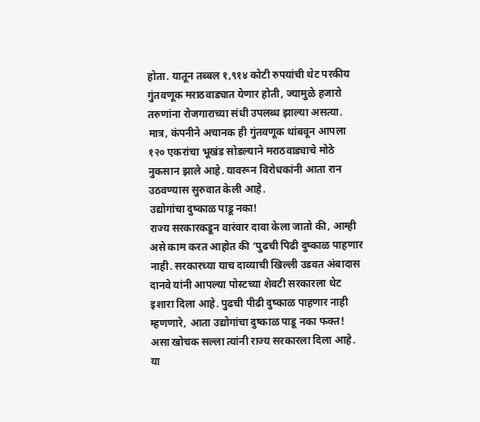होता. यातून तब्बल १,९१४ कोटी रुपयांची थेट परकीय गुंतवणूक मराठवाड्यात येणार होती, ज्यामुळे हजारो तरुणांना रोजगाराच्या संधी उपलब्ध झाल्या असत्या. मात्र, कंपनीने अचानक ही गुंतवणूक थांबवून आपला १२० एकरांचा भूखंड सोडल्याने मराठवाड्याचे मोठे नुकसान झाले आहे. यावरून विरोधकांनी आता रान उठवण्यास सुरुवात केली आहे.
उद्योगांचा दुष्काळ पाडू नका!
राज्य सरकारकडून वारंवार दावा केला जातो की, आम्ही असे काम करत आहोत की ‘पुढची पिढी दुष्काळ पाहणार नाही. सरकारच्या याच दाव्याची खिल्ली उडवत अंबादास दानवे यांनी आपल्या पोस्टच्या शेवटी सरकारला थेट इशारा दिला आहे. पुढची पीढी दुष्काळ पाहणार नाही म्हणणारे, आता उद्योगांचा दुष्काळ पाडू नका फक्त! असा खोचक सल्ला त्यांनी राज्य सरकारला दिला आहे. या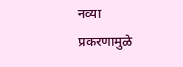नव्या प्रकरणामुळे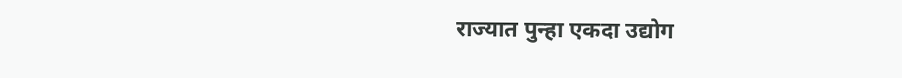राज्यात पुन्हा एकदा उद्योग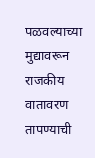पळवल्याच्या मुद्यावरून राजकीय वातावरण तापण्याची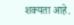शक्यता आहे.